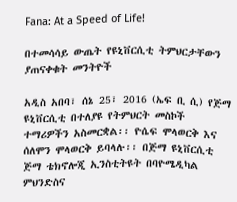Fana: At a Speed of Life!

በተመሳሳይ ውጤት የዩኒቨርሲቲ ትምህርታቸውን ያጠናቀቁት መንትዮች

አዲስ አበባ፣ ሰኔ 25፣ 2016 (ኤፍ ቢ ሲ) የጅማ ዩኒቨርሲቲ በተለያዩ የትምህርት መስኮች ተማሪዎችን አስመርቋል፡፡ ዮሴፍ ሞላወርቅ እና ሰለሞን ሞላወርቅ ይባላሉ፡፡ በጅማ ዩኒቨርሲቲ ጅማ ቴክኖሎጂ ኢንስቲትዩት በባዮሜዲካል ምህንድስና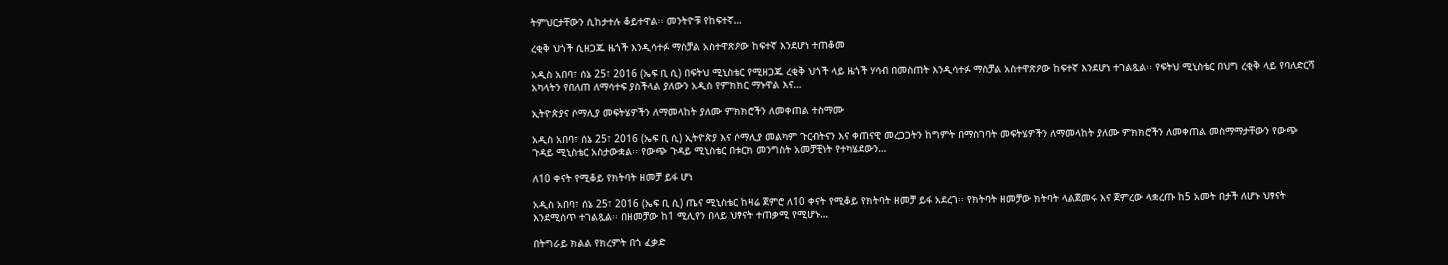ትምህርታቸውን ሲከታተሉ ቆይተዋል፡፡ መንትዮቹ የከፍተኛ…

ረቂቅ ህጎች ሲዘጋጁ ዜጎች እንዲሳተፉ ማስቻል አስተዋጽዖው ከፍተኛ እንደሆነ ተጠቆመ

አዲስ አበባ፣ ሰኔ 25፣ 2016 (ኤፍ ቢ ሲ) በፍትህ ሚኒስቴር የሚዘጋጁ ረቂቅ ህጎች ላይ ዜጎች ሃሳብ በመስጠት እንዲሳተፉ ማስቻል አስተዋጽዖው ከፍተኛ እንደሆነ ተገልጿል፡፡ የፍትህ ሚኒስቴር በህግ ረቂቅ ላይ የባለድርሻ አካላትን የበለጠ ለማሳተፍ ያስችላል ያለውን አዲስ የምክክር ማኑዋል እና…

ኢትዮጵያና ሶማሊያ መፍትሄዎችን ለማመላከት ያለሙ ምክክሮችን ለመቀጠል ተስማሙ

አዲስ አበባ፣ ሰኔ 25፣ 2016 (ኤፍ ቢ ሲ) ኢትዮጵያ እና ሶማሊያ መልካም ጉርብትናን እና ቀጠናዊ መረጋጋትን ከግምት በማስገባት መፍትሄዎችን ለማመላከት ያለሙ ምክክሮችን ለመቀጠል መስማማታቸውን የውጭ ጉዳይ ሚኒስቴር አስታውቋል፡፡ የውጭ ጉዳይ ሚኒስቴር በቱርክ መንግስት አመቻቺነት የተካሄደውን…

ለ10 ቀናት የሚቆይ የክትባት ዘመቻ ይፋ ሆነ

አዲስ አበባ፣ ሰኔ 25፣ 2016 (ኤፍ ቢ ሲ) ጤና ሚኒስቴር ከዛሬ ጀምሮ ለ10 ቀናት የሚቆይ የክትባት ዘመቻ ይፋ አደረገ፡፡ የክትባት ዘመቻው ክትባት ላልጀመሩ እና ጀምረው ላቋረጡ ከ5 አመት በታች ለሆኑ ህፃናት እንደሚሰጥ ተገልጿል፡፡ በዘመቻው ከ1 ሚሊየን በላይ ህፃናት ተጠቃሚ የሚሆኑ…

በትግራይ ክልል የክረምት በጎ ፈቃድ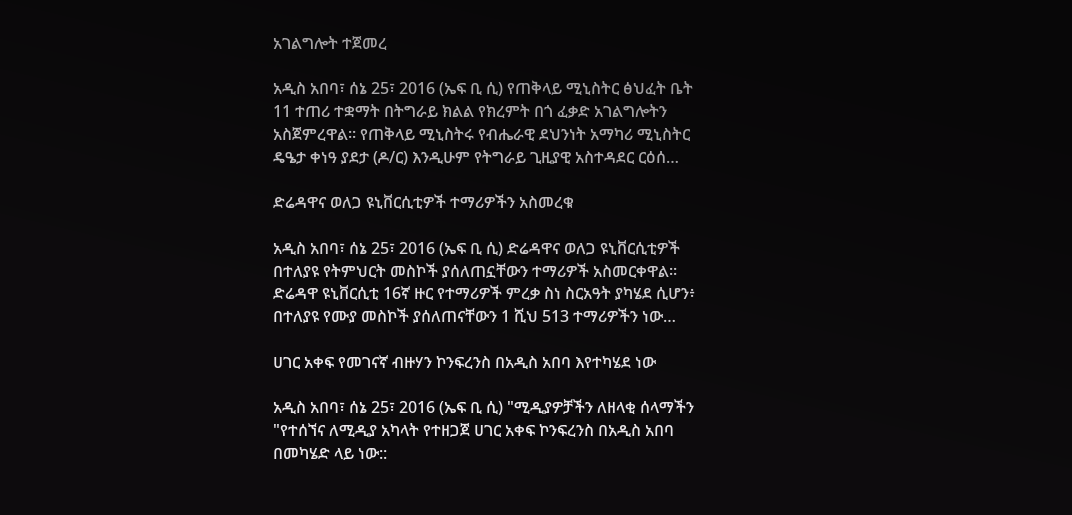አገልግሎት ተጀመረ

አዲስ አበባ፣ ሰኔ 25፣ 2016 (ኤፍ ቢ ሲ) የጠቅላይ ሚኒስትር ፅህፈት ቤት 11 ተጠሪ ተቋማት በትግራይ ክልል የክረምት በጎ ፈቃድ አገልግሎትን አስጀምረዋል፡፡ የጠቅላይ ሚኒስትሩ የብሔራዊ ደህንነት አማካሪ ሚኒስትር ዴዔታ ቀነዓ ያደታ (ዶ/ር) እንዲሁም የትግራይ ጊዚያዊ አስተዳደር ርዕሰ…

ድሬዳዋና ወለጋ ዩኒቨርሲቲዎች ተማሪዎችን አስመረቁ

አዲስ አበባ፣ ሰኔ 25፣ 2016 (ኤፍ ቢ ሲ) ድሬዳዋና ወለጋ ዩኒቨርሲቲዎች በተለያዩ የትምህርት መስኮች ያሰለጠኗቸውን ተማሪዎች አስመርቀዋል፡፡ ድሬዳዋ ዩኒቨርሲቲ 16ኛ ዙር የተማሪዎች ምረቃ ስነ ስርአዓት ያካሄደ ሲሆን፥ በተለያዩ የሙያ መስኮች ያሰለጠናቸውን 1 ሺህ 513 ተማሪዎችን ነው…

ሀገር አቀፍ የመገናኛ ብዙሃን ኮንፍረንስ በአዲስ አበባ እየተካሄደ ነው

አዲስ አበባ፣ ሰኔ 25፣ 2016 (ኤፍ ቢ ሲ) "ሚዲያዎቻችን ለዘላቂ ሰላማችን "የተሰኘና ለሚዲያ አካላት የተዘጋጀ ሀገር አቀፍ ኮንፍረንስ በአዲስ አበባ በመካሄድ ላይ ነው::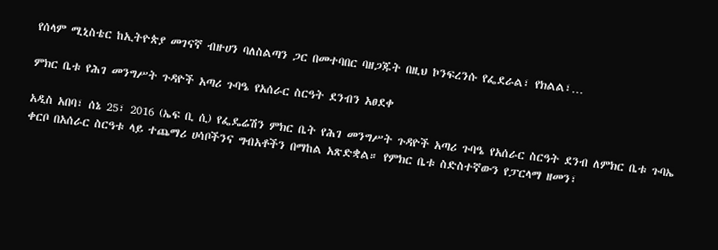የሰላም ሚኒስቴር ከኢትዮጵያ መገናኛ ብዙሀን ባለስልጣን ጋር በመተባበር ባዘጋጁት በዚህ ኮንፍረንሱ የፌደራል፣ የክልል፣…

ምክር ቤቱ የሕገ መንግሥት ጉዳዮች አጣሪ ጉባዔ የአሰራር ስርዓት ደንብን አፀደቀ

አዲስ አበባ፣ ሰኔ 25፣ 2016 (ኤፍ ቢ ሲ) የፌዴሬሽን ምክር ቤት የሕገ መንግሥት ጉዳዮች አጣሪ ጉባዔ የአሰራር ስርዓት ደንብ ለምክር ቤቱ ጉባኤ ቀርቦ በአሰራር ስርዓቱ ላይ ተጨማሪ ሀሳቦችንና ግብአቶችን በማከል አጽድቋል። የምክር ቤቱ ስድስተኛውን የፓርላማ ዘመን፣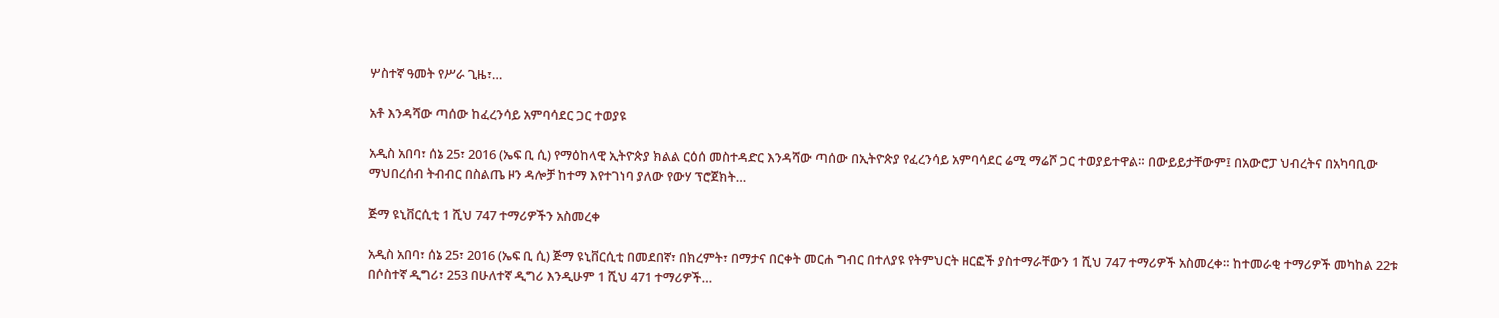ሦስተኛ ዓመት የሥራ ጊዜ፣…

አቶ እንዳሻው ጣሰው ከፈረንሳይ አምባሳደር ጋር ተወያዩ

አዲስ አበባ፣ ሰኔ 25፣ 2016 (ኤፍ ቢ ሲ) የማዕከላዊ ኢትዮጵያ ክልል ርዕሰ መስተዳድር እንዳሻው ጣሰው በኢትዮጵያ የፈረንሳይ አምባሳደር ሬሚ ማሬሾ ጋር ተወያይተዋል። በውይይታቸውም፤ በአውሮፓ ህብረትና በአካባቢው ማህበረሰብ ትብብር በስልጤ ዞን ዳሎቻ ከተማ እየተገነባ ያለው የውሃ ፕሮጀክት…

ጅማ ዩኒቨርሲቲ 1 ሺህ 747 ተማሪዎችን አስመረቀ

አዲስ አበባ፣ ሰኔ 25፣ 2016 (ኤፍ ቢ ሲ) ጅማ ዩኒቨርሲቲ በመደበኛ፣ በክረምት፣ በማታና በርቀት መርሐ ግብር በተለያዩ የትምህርት ዘርፎች ያስተማራቸውን 1 ሺህ 747 ተማሪዎች አስመረቀ። ከተመራቂ ተማሪዎች መካከል 22ቱ በሶስተኛ ዲግሪ፣ 253 በሁለተኛ ዲግሪ እንዲሁም 1 ሺህ 471 ተማሪዎች…